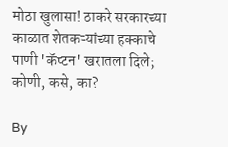मोठा खुलासा! ठाकरे सरकारच्या काळात शेतकऱ्यांच्या हक्काचे पाणी 'कॅप्टन' खरातला दिले; कोणी, कसे, का?

By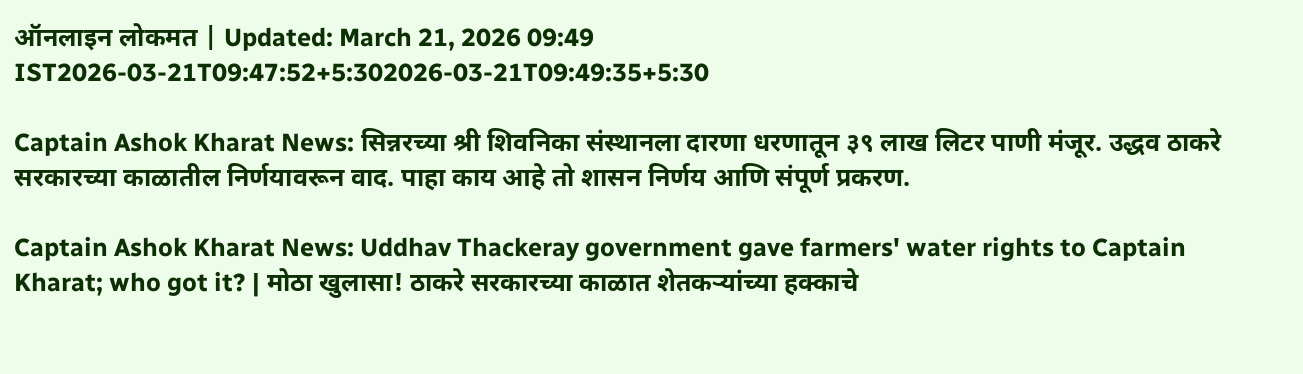ऑनलाइन लोकमत | Updated: March 21, 2026 09:49 IST2026-03-21T09:47:52+5:302026-03-21T09:49:35+5:30

Captain Ashok Kharat News: सिन्नरच्या श्री शिवनिका संस्थानला दारणा धरणातून ३९ लाख लिटर पाणी मंजूर. उद्धव ठाकरे सरकारच्या काळातील निर्णयावरून वाद. पाहा काय आहे तो शासन निर्णय आणि संपूर्ण प्रकरण.

Captain Ashok Kharat News: Uddhav Thackeray government gave farmers' water rights to Captain Kharat; who got it? | मोठा खुलासा! ठाकरे सरकारच्या काळात शेतकऱ्यांच्या हक्काचे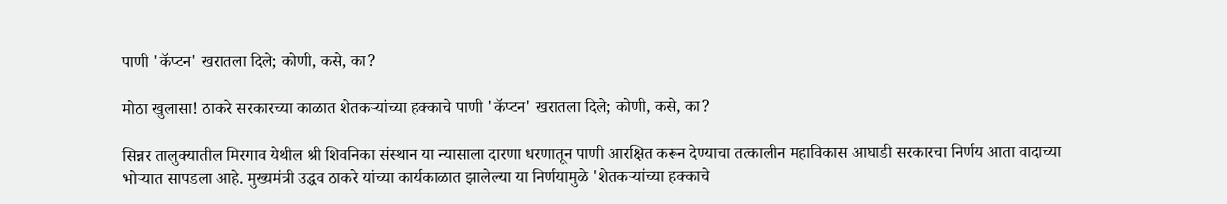पाणी 'कॅप्टन' खरातला दिले; कोणी, कसे, का?

मोठा खुलासा! ठाकरे सरकारच्या काळात शेतकऱ्यांच्या हक्काचे पाणी 'कॅप्टन' खरातला दिले; कोणी, कसे, का?

सिन्नर तालुक्यातील मिरगाव येथील श्री शिवनिका संस्थान या न्यासाला दारणा धरणातून पाणी आरक्षित करून देण्याचा तत्कालीन महाविकास आघाडी सरकारचा निर्णय आता वादाच्या भोऱ्यात सापडला आहे. मुख्यमंत्री उद्धव ठाकरे यांच्या कार्यकाळात झालेल्या या निर्णयामुळे 'शेतकऱ्यांच्या हक्काचे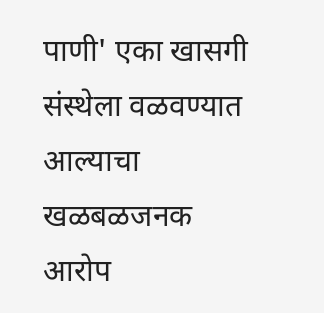पाणी' एका खासगी संस्थेला वळवण्यात आल्याचा खळबळजनक आरोप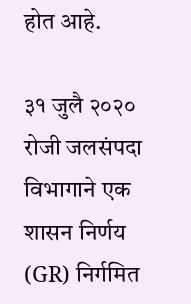होत आहे.

३१ जुलै २०२० रोजी जलसंपदा विभागाने एक शासन निर्णय (GR) निर्गमित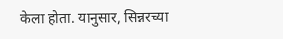केला होता. यानुसार, सिन्नरच्या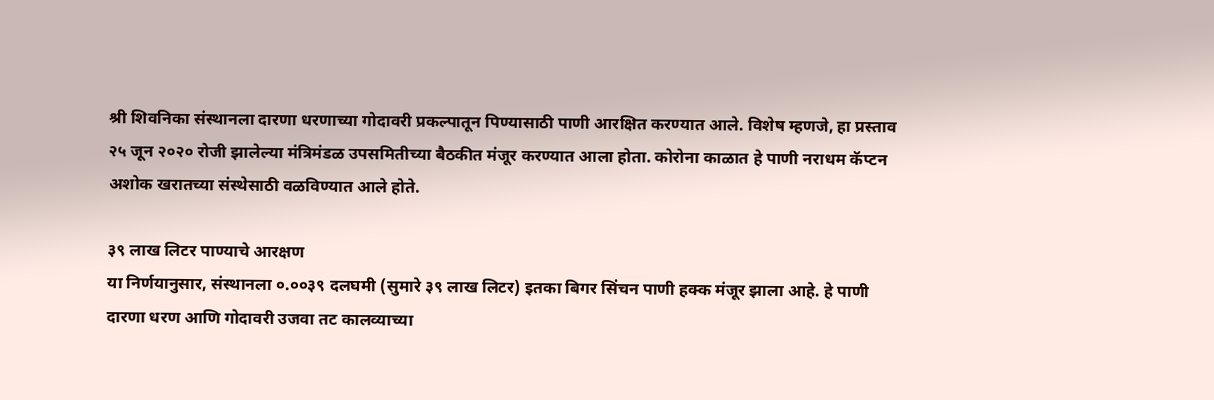श्री शिवनिका संस्थानला दारणा धरणाच्या गोदावरी प्रकल्पातून पिण्यासाठी पाणी आरक्षित करण्यात आले. विशेष म्हणजे, हा प्रस्ताव २५ जून २०२० रोजी झालेल्या मंत्रिमंडळ उपसमितीच्या बैठकीत मंजूर करण्यात आला होता. कोरोना काळात हे पाणी नराधम कॅप्टन अशोक खरातच्या संस्थेसाठी वळविण्यात आले होते.

३९ लाख लिटर पाण्याचे आरक्षण
या निर्णयानुसार, संस्थानला ०.००३९ दलघमी (सुमारे ३९ लाख लिटर) इतका बिगर सिंचन पाणी हक्क मंजूर झाला आहे. हे पाणी दारणा धरण आणि गोदावरी उजवा तट कालव्याच्या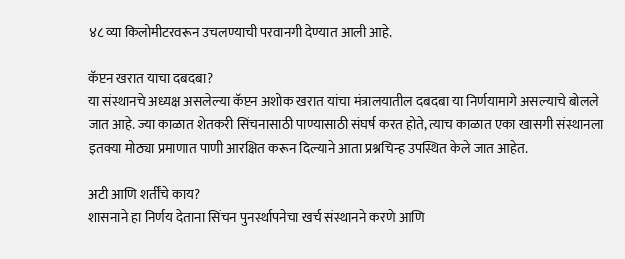४८ व्या किलोमीटरवरून उचलण्याची परवानगी देण्यात आली आहे.

कॅप्टन खरात याचा दबदबा?
या संस्थानचे अध्यक्ष असलेल्या कॅप्टन अशोक खरात यांचा मंत्रालयातील दबदबा या निर्णयामागे असल्याचे बोलले जात आहे. ज्या काळात शेतकरी सिंचनासाठी पाण्यासाठी संघर्ष करत होते, त्याच काळात एका खासगी संस्थानला इतक्या मोठ्या प्रमाणात पाणी आरक्षित करून दिल्याने आता प्रश्नचिन्ह उपस्थित केले जात आहेत.

अटी आणि शर्तींचे काय?
शासनाने हा निर्णय देताना सिंचन पुनर्स्थापनेचा खर्च संस्थानने करणे आणि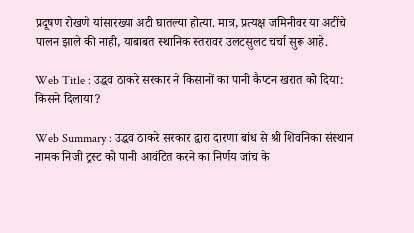प्रदूषण रोखणे यांसारख्या अटी घातल्या होत्या. मात्र, प्रत्यक्ष जमिनीवर या अटींचे पालन झाले की नाही, याबाबत स्थानिक स्तरावर उलटसुलट चर्चा सुरू आहे.

Web Title : उद्धव ठाकरे सरकार ने किसानों का पानी कैप्टन खरात को दिया: किसने दिलाया?

Web Summary : उद्धव ठाकरे सरकार द्वारा दारणा बांध से श्री शिवनिका संस्थान नामक निजी ट्रस्ट को पानी आवंटित करने का निर्णय जांच के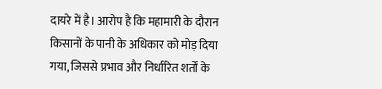दायरे में है। आरोप है कि महामारी के दौरान किसानों के पानी के अधिकार को मोड़ दिया गया, जिससे प्रभाव और निर्धारित शर्तों के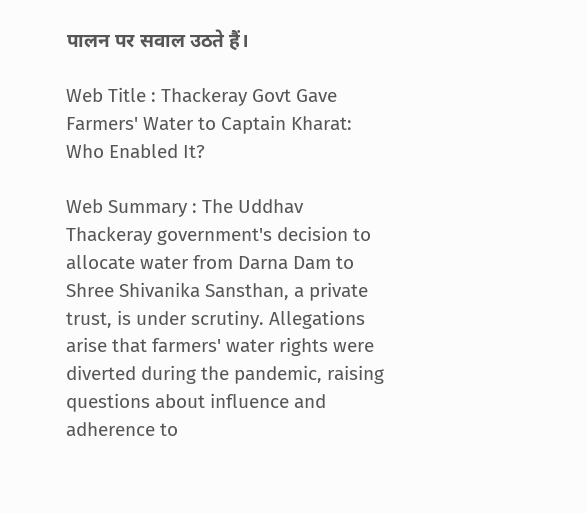पालन पर सवाल उठते हैं।

Web Title : Thackeray Govt Gave Farmers' Water to Captain Kharat: Who Enabled It?

Web Summary : The Uddhav Thackeray government's decision to allocate water from Darna Dam to Shree Shivanika Sansthan, a private trust, is under scrutiny. Allegations arise that farmers' water rights were diverted during the pandemic, raising questions about influence and adherence to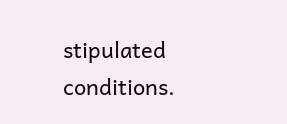stipulated conditions.